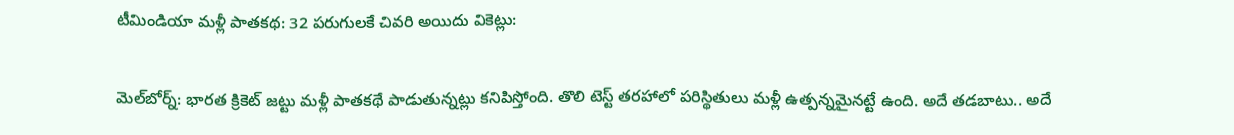టీమిండియా మళ్లీ పాతకథ: 32 పరుగులకే చివరి అయిదు వికెట్లు:

మెల్‌బోర్న్: భారత క్రికెట్ జట్టు మళ్లీ పాతకథే పాడుతున్నట్లు కనిపిస్తోంది. తొలి టెస్ట్ తరహాలో పరిస్థితులు మళ్లీ ఉత్పన్నమైనట్టే ఉంది. అదే తడబాటు.. అదే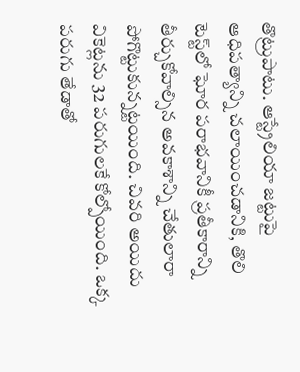తొట్రుపాటు. ఆస్ట్రేలియా జట్టుపై ఆధిపత్యాన్ని చలాయించడానికి, తొలి టెస్ట్‌లో ఘోర పరాభవానికీ ప్రతీకారాన్ని తీర్చుకోవాల్సిన అవకాశాన్ని చేతులారా పోగొట్టుకున్నట్టయింది. చివరి అయిదు వికెట్లను 32 పరుగులకే కోల్పోయింది. ఒక్క పరుగు తేడాతో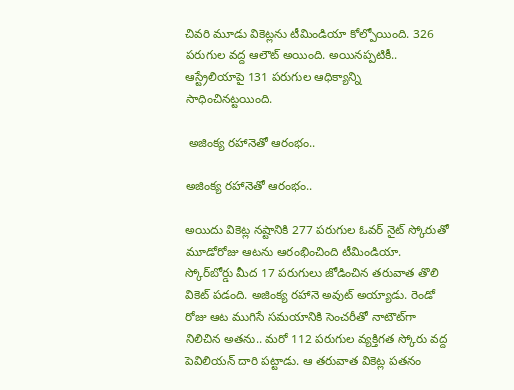చివరి మూడు వికెట్లను టీమిండియా కోల్పోయింది. 326 పరుగుల వద్ద ఆలౌట్ అయింది. అయినప్పటికీ.. ఆస్ట్రేలియాపై 131 పరుగుల ఆధిక్యాన్ని సాధించినట్టయింది.

 అజింక్య రహానెతో ఆరంభం..

అజింక్య రహానెతో ఆరంభం..

అయిదు వికెట్ల నష్టానికి 277 పరుగుల ఓవర్ నైట్ స్కోరుతో మూడోరోజు ఆటను ఆరంభించింది టీమిండియా. స్కోర్‌బోర్డు మీద 17 పరుగులు జోడించిన తరువాత తొలి వికెట్ పడంది. అజింక్య రహానె అవుట్ అయ్యాడు. రెండో రోజు ఆట ముగిసే సమయానికి సెంచరీతో నాటౌట్‌గా నిలిచిన అతను.. మరో 112 పరుగుల వ్యక్తిగత స్కోరు వద్ద పెవిలియన్ దారి పట్టాడు. ఆ తరువాత వికెట్ల పతనం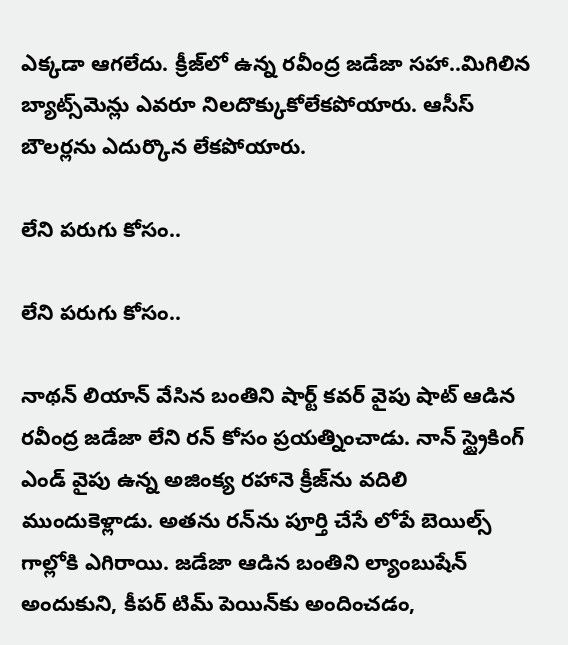ఎక్కడా ఆగలేదు. క్రీజ్‌లో ఉన్న రవీంద్ర జడేజా సహా..మిగిలిన బ్యాట్స్‌మెన్లు ఎవరూ నిలదొక్కుకోలేకపోయారు. ఆసీస్ బౌలర్లను ఎదుర్కొన లేకపోయారు.

లేని పరుగు కోసం..

లేని పరుగు కోసం..

నాథన్ లియాన్ వేసిన బంతిని షార్ట్ కవర్ వైపు షాట్ ఆడిన రవీంద్ర జడేజా లేని రన్ కోసం ప్రయత్నించాడు. నాన్ స్ట్రైకింగ్ ఎండ్ వైపు ఉన్న అజింక్య రహానె క్రీజ్‌ను వదిలి ముందుకెళ్లాడు. అతను రన్‌ను పూర్తి చేసే లోపే బెయిల్స్ గాల్లోకి ఎగిరాయి. జడేజా ఆడిన బంతిని ల్యాంబుషేన్ అందుకుని, కీపర్ టిమ్ పెయిన్‌కు అందించడం,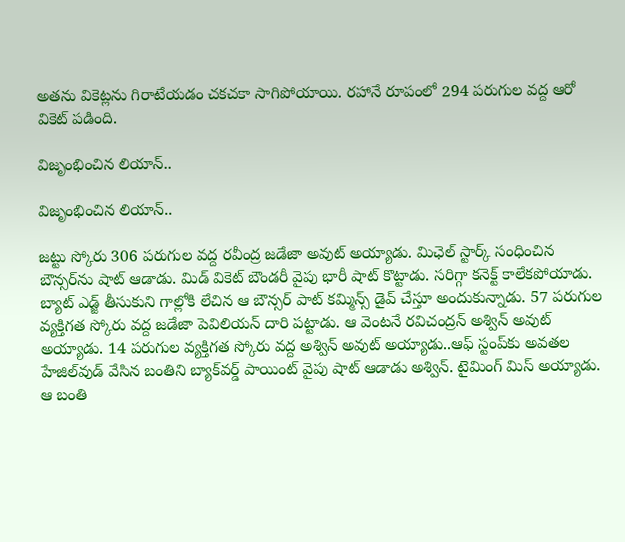అతను వికెట్లను గిరాటేయడం చకచకా సాగిపోయాయి. రహానే రూపంలో 294 పరుగుల వద్ద ఆరో వికెట్ పడింది.

విజృంభించిన లియాన్..

విజృంభించిన లియాన్..

జట్టు స్కోరు 306 పరుగుల వద్ద రవీంద్ర జడేజా అవుట్ అయ్యాడు. మిఛెల్ స్టార్క్ సంధించిన బౌన్సర్‌ను షాట్ ఆడాడు. మిడ్ వికెట్ బౌండరీ వైపు భారీ షాట్ కొట్టాడు. సరిగ్గా కనెక్ట్ కాలేకపోయాడు. బ్యాట్ ఎడ్జ్ తీసుకుని గాల్లోకి లేచిన ఆ బౌన్సర్ పాట్ కమ్మిన్స్ డైవ్ చేస్తూ అందుకున్నాడు. 57 పరుగుల వ్యక్తిగత స్కోరు వద్ద జడేజా పెవిలియన్ దారి పట్టాడు. ఆ వెంటనే రవిచంద్రన్ అశ్విన్ అవుట్ అయ్యాడు. 14 పరుగుల వ్యక్తిగత స్కోరు వద్ద అశ్విన్ అవుట్ అయ్యాడు..ఆఫ్ స్టంప్‌కు అవతల హేజిల్‌వుడ్ వేసిన బంతిని బ్యాక్‌వర్డ్ పాయింట్ వైపు షాట్ ఆడాడు అశ్విన్. టైమింగ్ మిస్ అయ్యాడు. ఆ బంతి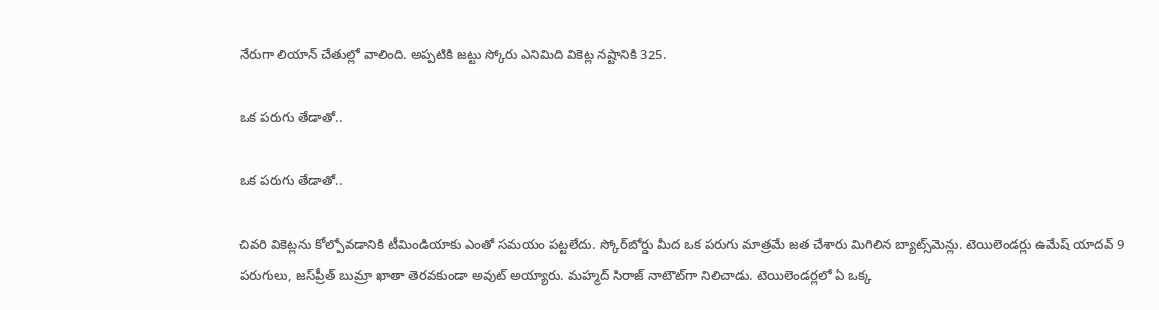నేరుగా లియాన్ చేతుల్లో వాలింది. అప్పటికి జట్టు స్కోరు ఎనిమిది వికెట్ల నష్టానికి 325.

ఒక పరుగు తేడాతో..

ఒక పరుగు తేడాతో..

చివరి వికెట్లను కోల్పోవడానికి టీమిండియాకు ఎంతో సమయం పట్టలేదు. స్కోర్‌బోర్డు మీద ఒక పరుగు మాత్రమే జత చేశారు మిగిలిన బ్యాట్స్‌మెన్లు. టెయిలెండర్లు ఉమేష్ యాదవ్ 9 పరుగులు, జస్‌ప్రీత్ బుమ్రా ఖాతా తెరవకుండా అవుట్ అయ్యారు. మహ్మద్ సిరాజ్ నాటౌట్‌గా నిలిచాడు. టెయిలెండర్లలో ఏ ఒక్క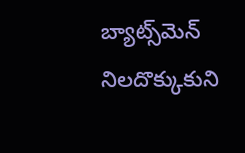బ్యాట్స్‌మెన్ నిలదొక్కుకుని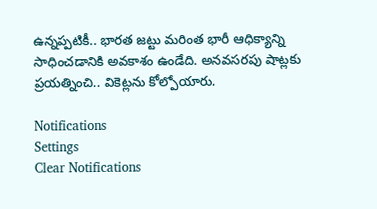ఉన్నప్పటికీ.. భారత జట్టు మరింత భారీ ఆధిక్యాన్ని సాధించడానికి అవకాశం ఉండేది. అనవసరపు షాట్లకు ప్రయత్నించి.. వికెట్లను కోల్పోయారు.

Notifications
Settings
Clear Notifications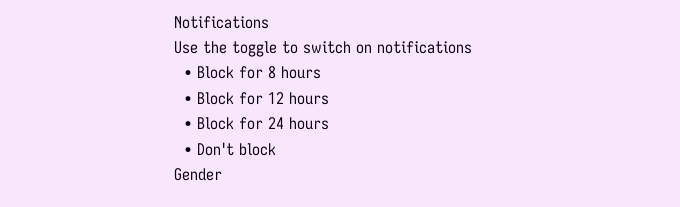Notifications
Use the toggle to switch on notifications
  • Block for 8 hours
  • Block for 12 hours
  • Block for 24 hours
  • Don't block
Gender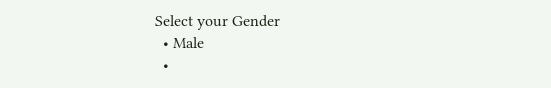Select your Gender
  • Male
  •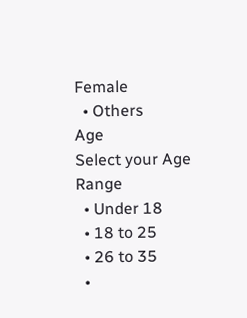Female
  • Others
Age
Select your Age Range
  • Under 18
  • 18 to 25
  • 26 to 35
  •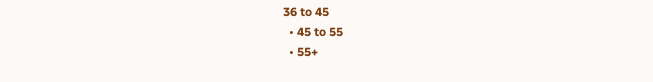36 to 45
  • 45 to 55
  • 55+